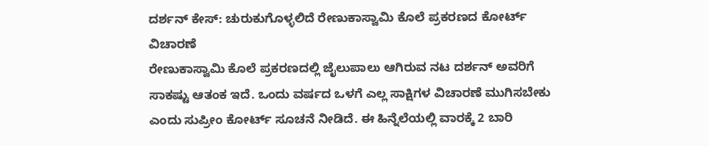ದರ್ಶನ್ ಕೇಸ್: ಚುರುಕುಗೊಳ್ಳಲಿದೆ ರೇಣುಕಾಸ್ವಾಮಿ ಕೊಲೆ ಪ್ರಕರಣದ ಕೋರ್ಟ್ ವಿಚಾರಣೆ
ರೇಣುಕಾಸ್ವಾಮಿ ಕೊಲೆ ಪ್ರಕರಣದಲ್ಲಿ ಜೈಲುಪಾಲು ಆಗಿರುವ ನಟ ದರ್ಶನ್ ಅವರಿಗೆ ಸಾಕಷ್ಟು ಆತಂಕ ಇದೆ. ಒಂದು ವರ್ಷದ ಒಳಗೆ ಎಲ್ಲ ಸಾಕ್ಷಿಗಳ ವಿಚಾರಣೆ ಮುಗಿಸಬೇಕು ಎಂದು ಸುಪ್ರೀಂ ಕೋರ್ಟ್ ಸೂಚನೆ ನೀಡಿದೆ. ಈ ಹಿನ್ನೆಲೆಯಲ್ಲಿ ವಾರಕ್ಕೆ 2 ಬಾರಿ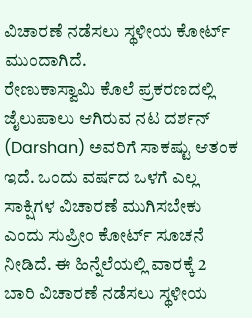ವಿಚಾರಣೆ ನಡೆಸಲು ಸ್ಥಳೀಯ ಕೋರ್ಟ್ ಮುಂದಾಗಿದೆ.
ರೇಣುಕಾಸ್ವಾಮಿ ಕೊಲೆ ಪ್ರಕರಣದಲ್ಲಿ ಜೈಲುಪಾಲು ಆಗಿರುವ ನಟ ದರ್ಶನ್ (Darshan) ಅವರಿಗೆ ಸಾಕಷ್ಟು ಆತಂಕ ಇದೆ. ಒಂದು ವರ್ಷದ ಒಳಗೆ ಎಲ್ಲ ಸಾಕ್ಷಿಗಳ ವಿಚಾರಣೆ ಮುಗಿಸಬೇಕು ಎಂದು ಸುಪ್ರೀಂ ಕೋರ್ಟ್ ಸೂಚನೆ ನೀಡಿದೆ. ಈ ಹಿನ್ನೆಲೆಯಲ್ಲಿ ವಾರಕ್ಕೆ 2 ಬಾರಿ ವಿಚಾರಣೆ ನಡೆಸಲು ಸ್ಥಳೀಯ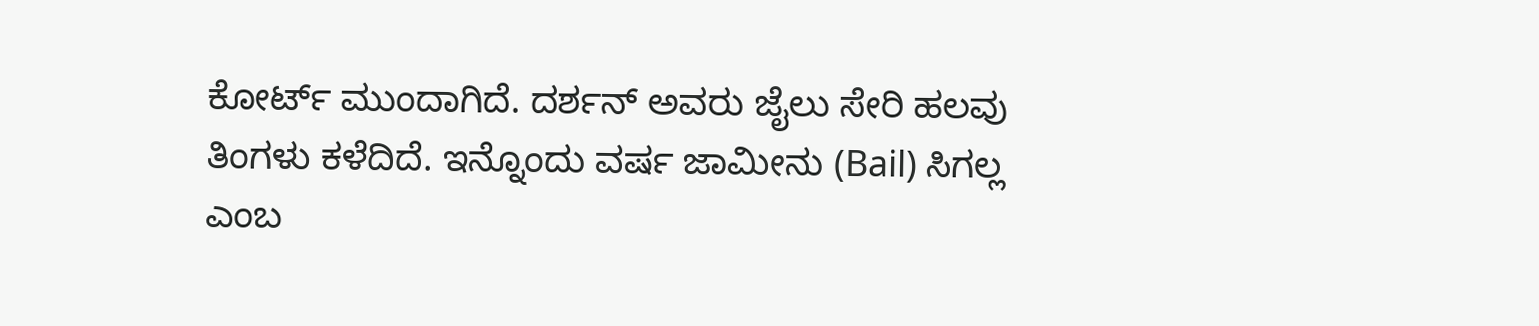ಕೋರ್ಟ್ ಮುಂದಾಗಿದೆ. ದರ್ಶನ್ ಅವರು ಜೈಲು ಸೇರಿ ಹಲವು ತಿಂಗಳು ಕಳೆದಿದೆ. ಇನ್ನೊಂದು ವರ್ಷ ಜಾಮೀನು (Bail) ಸಿಗಲ್ಲ ಎಂಬ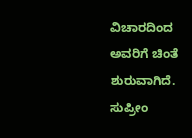ವಿಚಾರದಿಂದ ಅವರಿಗೆ ಚಿಂತೆ ಶುರುವಾಗಿದೆ. ಸುಪ್ರೀಂ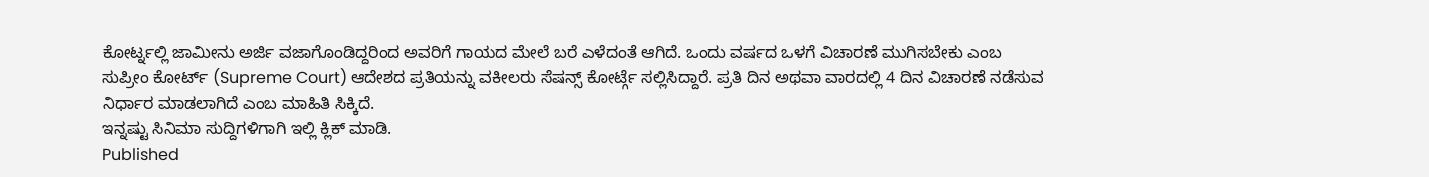ಕೋರ್ಟ್ನಲ್ಲಿ ಜಾಮೀನು ಅರ್ಜಿ ವಜಾಗೊಂಡಿದ್ದರಿಂದ ಅವರಿಗೆ ಗಾಯದ ಮೇಲೆ ಬರೆ ಎಳೆದಂತೆ ಆಗಿದೆ. ಒಂದು ವರ್ಷದ ಒಳಗೆ ವಿಚಾರಣೆ ಮುಗಿಸಬೇಕು ಎಂಬ ಸುಪ್ರೀಂ ಕೋರ್ಟ್ (Supreme Court) ಆದೇಶದ ಪ್ರತಿಯನ್ನು ವಕೀಲರು ಸೆಷನ್ಸ್ ಕೋರ್ಟ್ಗೆ ಸಲ್ಲಿಸಿದ್ದಾರೆ. ಪ್ರತಿ ದಿನ ಅಥವಾ ವಾರದಲ್ಲಿ 4 ದಿನ ವಿಚಾರಣೆ ನಡೆಸುವ ನಿರ್ಧಾರ ಮಾಡಲಾಗಿದೆ ಎಂಬ ಮಾಹಿತಿ ಸಿಕ್ಕಿದೆ.
ಇನ್ನಷ್ಟು ಸಿನಿಮಾ ಸುದ್ದಿಗಳಿಗಾಗಿ ಇಲ್ಲಿ ಕ್ಲಿಕ್ ಮಾಡಿ.
Published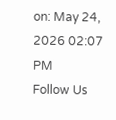on: May 24, 2026 02:07 PM
Follow Us